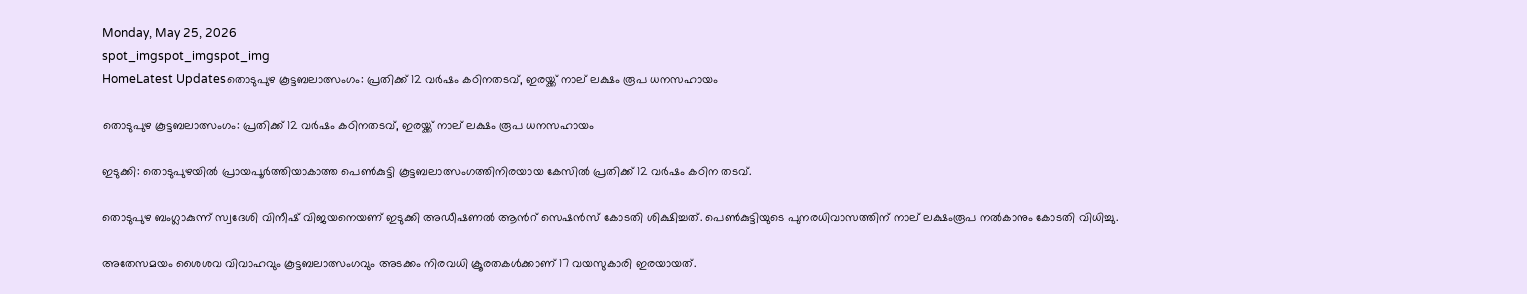Monday, May 25, 2026
spot_imgspot_imgspot_img
HomeLatest Updatesതൊടുപുഴ കൂട്ടബലാത്സംഗം: പ്രതിക്ക് 12 വർഷം കഠിനതടവ്, ഇരയ്ക്ക് നാല് ലക്ഷം രൂപ ധനസഹായം

തൊടുപുഴ കൂട്ടബലാത്സംഗം: പ്രതിക്ക് 12 വർഷം കഠിനതടവ്, ഇരയ്ക്ക് നാല് ലക്ഷം രൂപ ധനസഹായം

ഇടുക്കി: തൊടുപുഴയില്‍ പ്രായപൂര്‍ത്തിയാകാത്ത പെണ്‍കുട്ടി കൂട്ടബലാത്സംഗത്തിനിരയായ കേസില്‍ പ്രതിക്ക് 12 വര്‍ഷം കഠിന തടവ്.

തൊടുപുഴ ബംഗ്ലാകുന്ന് സ്വദേശി വിനീഷ് വിജയനെയണ് ഇടുക്കി അഡീഷണൽ ആന്‍റ് സെഷൻസ് കോടതി ശിക്ഷിച്ചത്. പെൺകുട്ടിയുടെ പുനരധിവാസത്തിന് നാല് ലക്ഷംരൂപ നൽകാനും കോടതി വിധിച്ചു.

അതേസമയം ശൈശവ വിവാഹവും കൂട്ടബലാത്സംഗവും അടക്കം നിരവധി ക്രൂരതകള്‍ക്കാണ് 17 വയസുകാരി ഇരയായത്.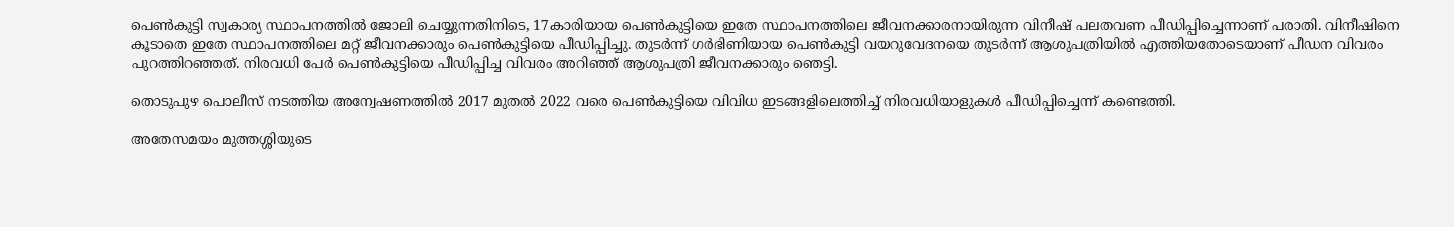പെൺകുട്ടി സ്വകാര്യ സ്ഥാപനത്തില്‍ ജോലി ചെയ്യുന്നതിനിടെ, 17കാരിയായ പെണ്‍കുട്ടിയെ ഇതേ സ്ഥാപനത്തിലെ ജീവനക്കാരനായിരുന്ന വിനീഷ് പലതവണ പീഡിപ്പിച്ചെന്നാണ് പരാതി. വിനീഷിനെ കൂടാതെ ഇതേ സ്ഥാപനത്തിലെ മറ്റ് ജീവനക്കാരും പെണ്‍കുട്ടിയെ പീഡിപ്പിച്ചു. തുടര്‍ന്ന് ഗര്‍ഭിണിയായ പെണ്‍കുട്ടി വയറുവേദനയെ തുടര്‍ന്ന് ആശുപത്രിയില്‍ എത്തിയതോടെയാണ് പീഡന വിവരം പുറത്തിറഞ്ഞത്. നിരവധി പേര്‍ പെണ്‍കുട്ടിയെ പീഡിപ്പിച്ച വിവരം അറിഞ്ഞ് ആശുപത്രി ജീവനക്കാരും ഞെട്ടി.

തൊടുപുഴ പൊലീസ് നടത്തിയ അന്വേഷണത്തില്‍ 2017 മുതല്‍ 2022 വരെ പെണ്‍കുട്ടിയെ വിവിധ ഇടങ്ങളിലെത്തിച്ച് നിരവധിയാളുകള്‍ പീഡിപ്പിച്ചെന്ന് കണ്ടെത്തി.

അതേസമയം മുത്തശ്ശിയുടെ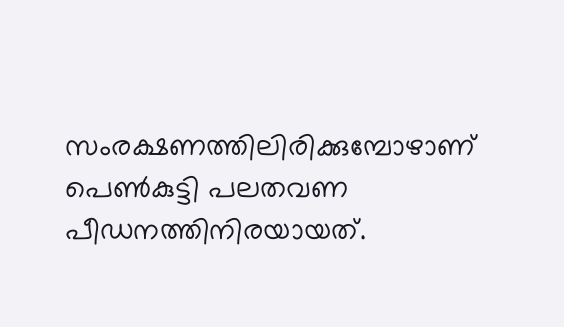സംരക്ഷണത്തിലിരിക്കുമ്പോഴാണ് പെണ്‍കുട്ടി പലതവണ പീഡനത്തിനിരയായത്.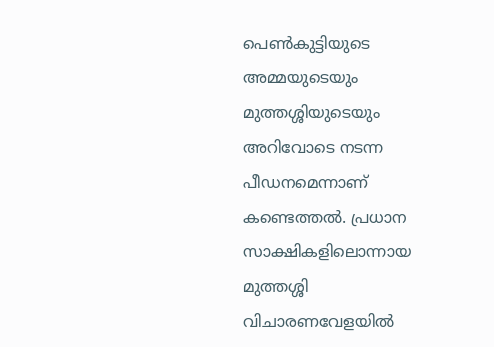പെണ്‍കുട്ടിയുടെ അമ്മയുടെയും മുത്തശ്ശിയുടെയും അറിവോടെ നടന്ന പീഡനമെന്നാണ് കണ്ടെത്തല്‍. പ്രധാന സാക്ഷികളിലൊന്നായ മുത്തശ്ശി വിചാരണവേളയില്‍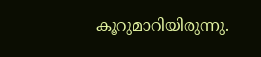കൂറുമാറിയിരുന്നു.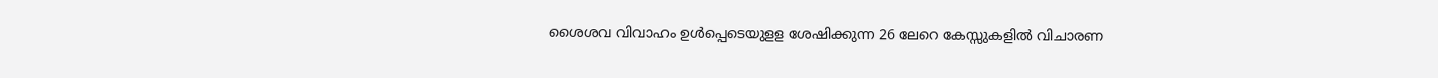ശൈശവ വിവാഹം ഉള്‍പ്പെടെയുളള ശേഷിക്കുന്ന 26 ലേറെ കേസ്സുകളില്‍ വിചാരണ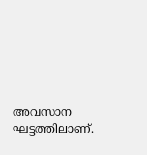അവസാന ഘട്ടത്തിലാണ്.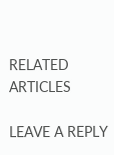RELATED ARTICLES

LEAVE A REPLY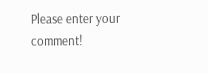Please enter your comment!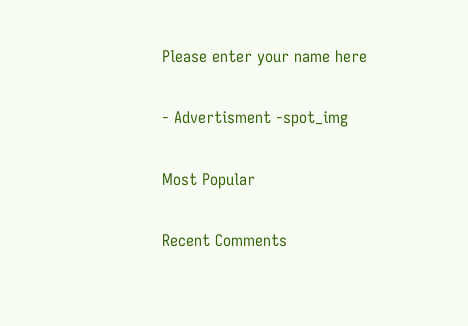Please enter your name here

- Advertisment -spot_img

Most Popular

Recent Comments